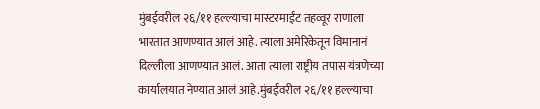मुंबईवरील २६/११ हल्ल्याचा मास्टरमाईंट तहव्वूर राणाला भारतात आणण्यात आलं आहे. त्याला अमेरिकेतून विमानानं दिल्लीला आणण्यात आलं. आता त्याला राष्ट्रीय तपास यंत्रणेच्या कार्यालयात नेण्यात आलं आहे.मुंबईवरील २६/११ हल्ल्याचा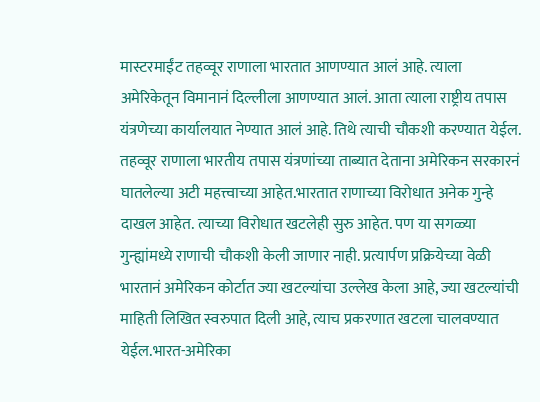मास्टरमाईंट तहव्वूर राणाला भारतात आणण्यात आलं आहे. त्याला अमेरिकेतून विमानानं दिल्लीला आणण्यात आलं. आता त्याला राष्ट्रीय तपास यंत्रणेच्या कार्यालयात नेण्यात आलं आहे. तिथे त्याची चौकशी करण्यात येईल. तहव्वूर राणाला भारतीय तपास यंत्रणांच्या ताब्यात देताना अमेरिकन सरकारनं घातलेल्या अटी महत्त्वाच्या आहेत.भारतात राणाच्या विरोधात अनेक गुन्हे दाखल आहेत. त्याच्या विरोधात खटलेही सुरु आहेत. पण या सगळ्या गुन्ह्यांमध्ये राणाची चौकशी केली जाणार नाही. प्रत्यार्पण प्रक्रियेच्या वेळी भारतानं अमेरिकन कोर्टात ज्या खटल्यांचा उल्लेख केला आहे, ज्या खटल्यांची माहिती लिखित स्वरुपात दिली आहे, त्याच प्रकरणात खटला चालवण्यात येईल.भारत-अमेरिका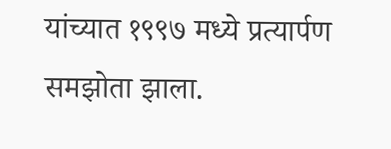यांच्यात १९९७ मध्ये प्रत्यार्पण समझोता झाला.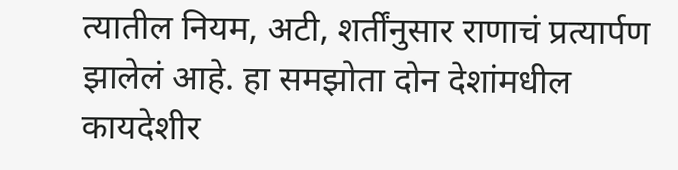त्यातील नियम, अटी, शर्तींनुसार राणाचं प्रत्यार्पण झालेलं आहे. हा समझोता दोन देशांमधील कायदेशीर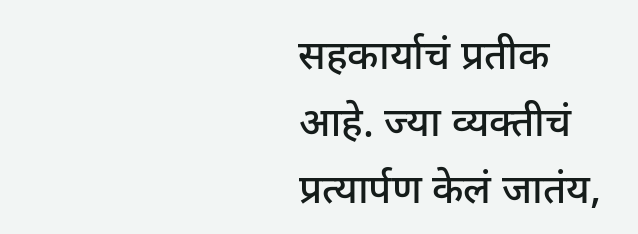सहकार्याचं प्रतीक आहे. ज्या व्यक्तीचं प्रत्यार्पण केलं जातंय,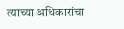त्याच्या अधिकारांचा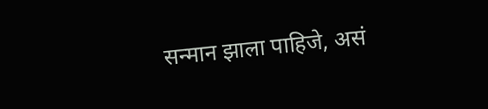सन्मान झाला पाहिजे, असं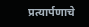प्रत्यार्पणाचे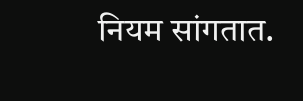नियम सांगतात.